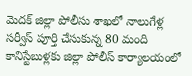మెదక్ జిల్లా పోలీసు శాఖలో నాలుగేళ్ల సర్వీస్ పూర్తి చేసుకున్న 80 మంది కానిస్టేబుళ్లకు జిల్లా పోలీస్ కార్యాలయంలో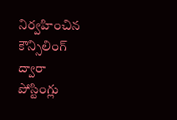నిర్వహించిన కౌన్సిలింగ్ ద్వారా పోస్టింగ్లు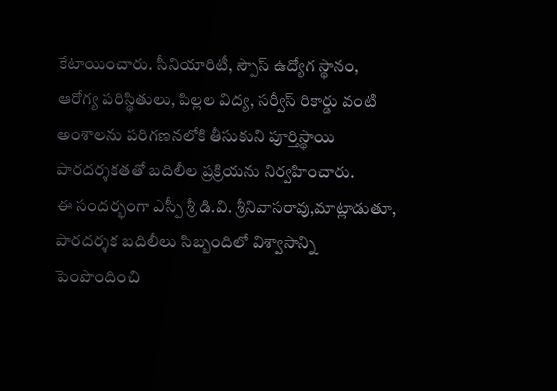కేటాయించారు. సీనియారిటీ, స్పౌస్ ఉద్యోగ స్థానం, ఆరోగ్య పరిస్థితులు, పిల్లల విద్య, సర్వీస్ రికార్డు వంటి అంశాలను పరిగణనలోకి తీసుకుని పూర్తిస్థాయి పారదర్శకతతో బదిలీల ప్రక్రియను నిర్వహించారు.
ఈ సందర్భంగా ఎస్పీ శ్రీ డి.వి. శ్రీనివాసరావు,మాట్లాడుతూ, పారదర్శక బదిలీలు సిబ్బందిలో విశ్వాసాన్ని పెంపొందించి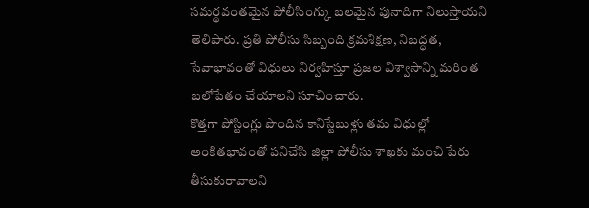సమర్థవంతమైన పోలీసింగ్కు బలమైన పునాదిగా నిలుస్తాయని తెలిపారు. ప్రతి పోలీసు సిబ్బంది క్రమశిక్షణ, నిబద్ధత, సేవాభావంతో విధులు నిర్వహిస్తూ ప్రజల విశ్వాసాన్ని మరింత బలోపేతం చేయాలని సూచించారు.
కొత్తగా పోస్టింగ్లు పొందిన కానిస్టేబుళ్లు తమ విధుల్లో అంకితభావంతో పనిచేసి జిల్లా పోలీసు శాఖకు మంచి పేరు తీసుకురావాలని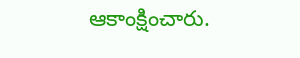ఆకాంక్షించారు.